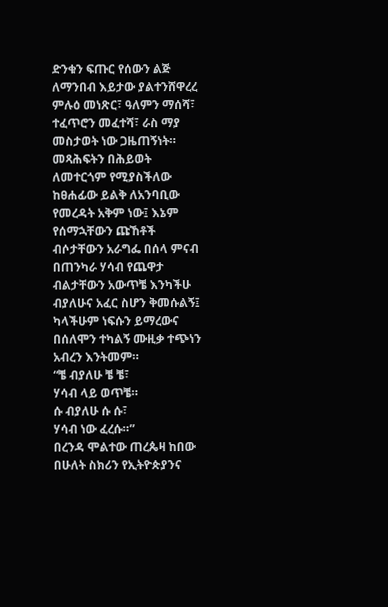ድንቁን ፍጡር የሰውን ልጅ ለማንበብ እይታው ያልተንሸዋረረ ምሉዕ መነጽር፣ ዓለምን ማሰሻ፣ ተፈጥሮን መፈተሻ፣ ራስ ማያ መስታወት ነው ጋዜጠኝነት። መጻሕፍትን በሕይወት ለመተርጎም የሚያስችለው ከፀሐፊው ይልቅ ለአንባቢው የመረዳት አቅም ነው፤ እኔም የሰማኋቸውን ጩኸቶች ብሶታቸውን አራግፌ በሰላ ምናብ በጠንካራ ሃሳብ የጨዋታ ብልታቸውን አውጥቼ እንካችሁ ብያለሁና አፈር ስሆን ቅመሱልኝ፤ ካላችሁም ነፍሱን ይማረውና በሰለሞን ተካልኝ ሙዚቃ ተጭነን አብረን እንትመም።
“ቼ ብያለሁ ቼ ቼ፣
ሃሳብ ላይ ወጥቼ።
ሱ ብያለሁ ሱ ሱ፣
ሃሳብ ነው ፈረሱ።”
በረንዳ ሞልተው ጠረጴዛ ከበው በሁለት ስክሪን የኢትዮጵያንና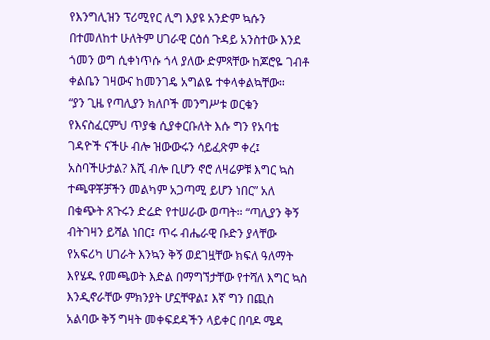የእንግሊዝን ፕሪሚየር ሊግ እያዩ አንድም ኳሱን በተመለከተ ሁለትም ሀገራዊ ርዕሰ ጉዳይ አንስተው እንደ ጎመን ወግ ሲቀነጥሱ ጎላ ያለው ድምጻቸው ከጆሮዬ ገብቶ ቀልቤን ገዛውና ከመንገዴ አግልዬ ተቀላቀልኳቸው።
“ያን ጊዜ የጣሊያን ክለቦች መንግሥቱ ወርቁን የእናስፈርምህ ጥያቄ ሲያቀርቡለት እሱ ግን የአባቴ ገዳዮች ናችሁ ብሎ ዝውውሩን ሳይፈጽም ቀረ፤ አስባችሁታል? እሺ ብሎ ቢሆን ኖሮ ለዛሬዎቹ እግር ኳስ ተጫዋቾቻችን መልካም አጋጣሚ ይሆን ነበር” አለ በቁጭት ጸጉሩን ድሬድ የተሠራው ወጣት። “ጣሊያን ቅኝ ብትገዛን ይሻል ነበር፤ ጥሩ ብሔራዊ ቡድን ያላቸው የአፍሪካ ሀገራት እንኳን ቅኝ ወደገዟቸው ክፍለ ዓለማት እየሄዱ የመጫወት እድል በማግኘታቸው የተሻለ እግር ኳስ እንዲኖራቸው ምክንያት ሆኗቸዋል፤ እኛ ግን በጪስ አልባው ቅኝ ግዛት መቀፍደዳችን ላይቀር በባዶ ሜዳ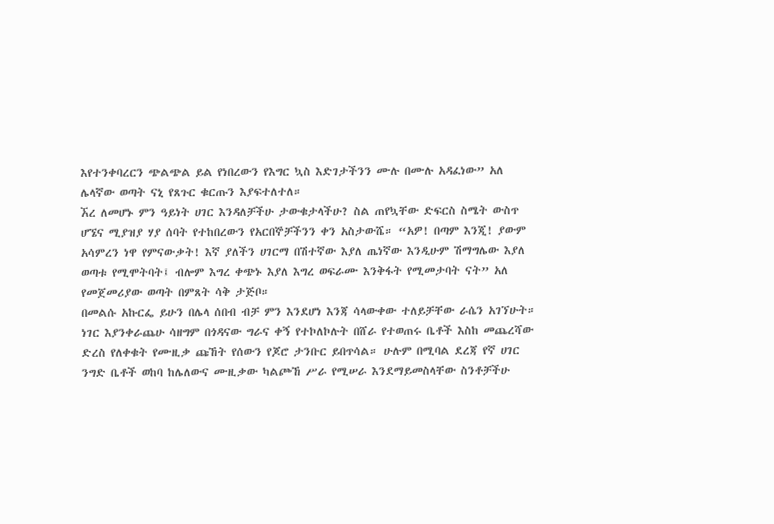እየተንቀባረርን ጭልጭል ይል የነበረውን የእግር ኳስ እድገታችንን ሙሉ በሙሉ አዳፈነው” አለ ሌላኛው ወጣት ናኒ የጸጉር ቁርጡን እያፍተለተለ።
ኧረ ለመሆኑ ምን ዓይነት ሀገር እንዳለቻችሁ ታውቁታላችሁ? ስል ጠየኳቸው ድፍርስ ስሜት ውስጥ ሆኜና ሚያዝያ ሃያ ሰባት የተከበረውን የአርበኞቻችንን ቀን አስታውሼ። “አዎ! በጣም እንጂ! ያውም አሳምረን ነዋ የምናውቃት! እኛ ያለችን ሀገርማ በሽተኛው እያለ ጤነኛው እንዲሁም ሽማግሌው እያለ ወጣቱ የሚሞትባት፤ ብሎም እግረ ቀጭኑ እያለ እግረ ወፍራሙ እንቅፋት የሚመታባት ናት” አለ የመጀመሪያው ወጣት በምጸት ሳቅ ታጅቦ።
በመልሱ አኩርፌ ይሁን በሌላ ሰበብ ብቻ ምን እንደሆነ እንጃ ሳላውቀው ተለይቻቸው ራሴን አገኘሁት። ነገር እያንቀራጨሁ ሳዘግም በጎዳናው ግራና ቀኝ የተኮለኮሉት በሸራ የተወጠሩ ቤቶች እስከ መጨረሻው ድረስ የለቀቁት የሙዚቃ ጩኸት የሰውን የጆሮ ታንቡር ይበጥሳል። ሁሉም በሚባል ደረጃ የኛ ሀገር ንግድ ቤቶች ወከባ ከሌለውና ሙዚቃው ካልጮኸ ሥራ የሚሠራ እንደማይመስላቸው ስንቶቻችሁ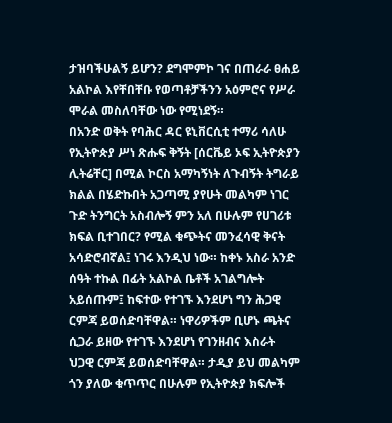ታዝባችሁልኝ ይሆን? ደግሞምኮ ገና በጠራራ ፀሐይ አልኮል እየቸበቸቡ የወጣቶቻችንን አዕምሮና የሥራ ሞራል መስለባቸው ነው የሚነደኝ።
በአንድ ወቅት የባሕር ዳር ዩኒቨርሲቲ ተማሪ ሳለሁ የኢትዮጵያ ሥነ ጽሑፍ ቅኝት [ሰርቬይ ኦፍ ኢትዮጵያን ሊትሬቸር] በሚል ኮርስ አማካኝነት ለጉብኝት ትግራይ ክልል በሄድኩበት አጋጣሚ ያየሁት መልካም ነገር ጉድ ትንግርት አስብሎኝ ምን አለ በሁሉም የሀገሪቱ ክፍል ቢተገበር? የሚል ቁጭትና መንፈሳዊ ቅናት አሳድሮብኛል፤ ነገሩ እንዲህ ነው። ከቀኑ አስራ አንድ ሰዓት ተኩል በፊት አልኮል ቤቶች አገልግሎት አይሰጡም፤ ከፍተው የተገኙ እንደሆነ ግን ሕጋዊ ርምጃ ይወሰድባቸዋል። ነዋሪዎችም ቢሆኑ ጫትና ሲጋራ ይዘው የተገኙ እንደሆነ የገንዘብና እስራት ህጋዊ ርምጃ ይወሰድባቸዋል። ታዲያ ይህ መልካም ጎን ያለው ቁጥጥር በሁሉም የኢትዮጵያ ክፍሎች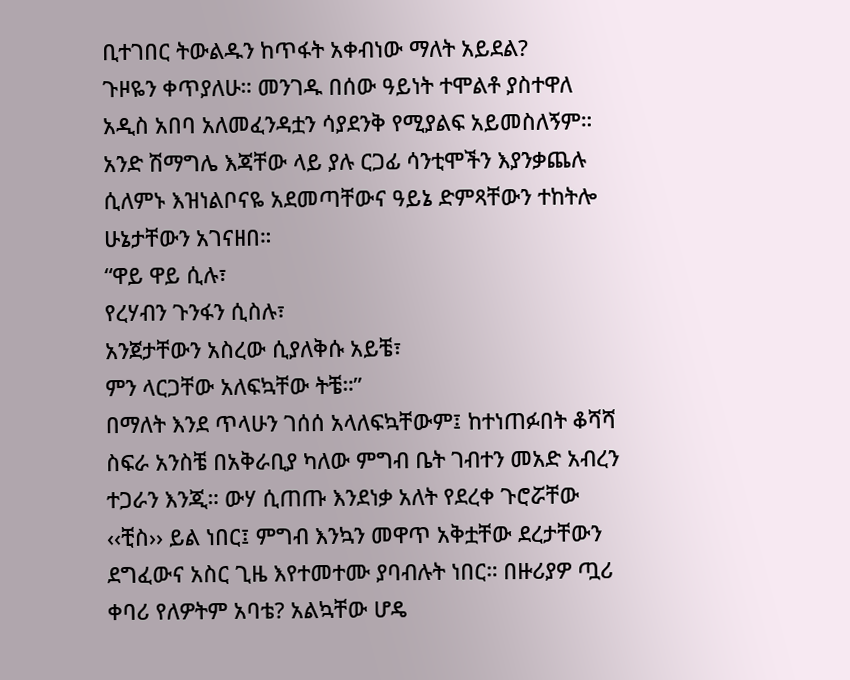ቢተገበር ትውልዱን ከጥፋት አቀብነው ማለት አይደል?
ጉዞዬን ቀጥያለሁ። መንገዱ በሰው ዓይነት ተሞልቶ ያስተዋለ አዲስ አበባ አለመፈንዳቷን ሳያደንቅ የሚያልፍ አይመስለኝም። አንድ ሽማግሌ እጃቸው ላይ ያሉ ርጋፊ ሳንቲሞችን እያንቃጨሉ ሲለምኑ እዝነልቦናዬ አደመጣቸውና ዓይኔ ድምጻቸውን ተከትሎ ሁኔታቸውን አገናዘበ።
“ዋይ ዋይ ሲሉ፣
የረሃብን ጉንፋን ሲስሉ፣
አንጀታቸውን አስረው ሲያለቅሱ አይቼ፣
ምን ላርጋቸው አለፍኳቸው ትቼ።”
በማለት እንደ ጥላሁን ገሰሰ አላለፍኳቸውም፤ ከተነጠፉበት ቆሻሻ ስፍራ አንስቼ በአቅራቢያ ካለው ምግብ ቤት ገብተን መአድ አብረን ተጋራን እንጂ። ውሃ ሲጠጡ እንደነቃ አለት የደረቀ ጉሮሯቸው ‹‹ቺስ›› ይል ነበር፤ ምግብ እንኳን መዋጥ አቅቷቸው ደረታቸውን ደግፈውና አስር ጊዜ እየተመተሙ ያባብሉት ነበር። በዙሪያዎ ጧሪ ቀባሪ የለዎትም አባቴ? አልኳቸው ሆዴ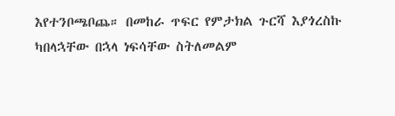እየተንቦጫቦጨ። በመከራ ጥፍር የምታክል ጉርሻ እያጎረስኩ ካበላኋቸው በኋላ ነፍሳቸው ስትለመልም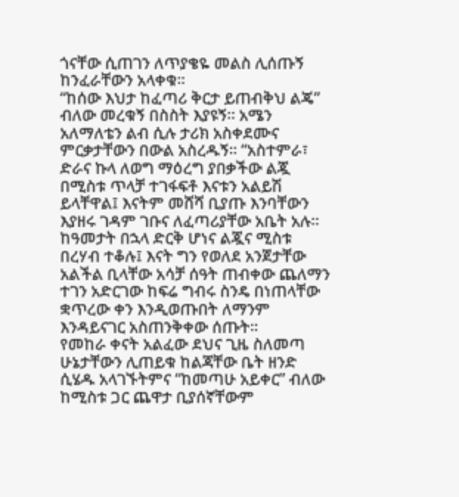ጎናቸው ሲጠገን ለጥያቄዬ መልስ ሊሰጡኝ ከንፈራቸውን አላቀቁ።
“ከሰው እህታ ከፈጣሪ ቅርታ ይጠብቅህ ልጄ” ብለው መረቁኝ በስስት እያዩኝ። አሜን አለማለቴን ልብ ሲሉ ታሪክ አስቀደሙና ምርቃታቸውን በውል አስረዱኝ። “አስተምራ፣ ድራና ኩላ ለወግ ማዕረግ ያበቃችው ልጇ በሚስቱ ጥላቻ ተገፋፍቶ እናቱን አልይሽ ይላቸዋል፤ እናትም መሸሻ ቢያጡ እንባቸውን እያዘሩ ገዳም ገቡና ለፈጣሪያቸው አቤት አሉ። ከዓመታት በኋላ ድርቅ ሆነና ልጇና ሚስቱ በረሃብ ተቆሉ፤ እናት ግን የወለደ አንጀታቸው አልችል ቢላቸው አሳቻ ሰዓት ጠብቀው ጨለማን ተገን አድርገው ከፍሬ ግብሩ ስንዴ በነጠላቸው ቋጥረው ቀን እንዲወጡበት ለማንም እንዳይናገር አስጠንቅቀው ሰጡት።
የመከራ ቀናት አልፈው ደህና ጊዜ ስለመጣ ሁኔታቸውን ሊጠይቁ ከልጃቸው ቤት ዘንድ ሲሄዱ አላገኙትምና “ከመጣሁ አይቀር” ብለው ከሚስቱ ጋር ጨዋታ ቢያሰኛቸውም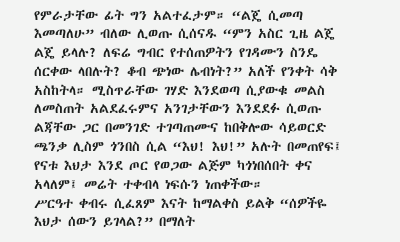የምራታቸው ፊት ግን አልተፈታም። “ልጄ ሲመጣ እመጣለሁ” ብለው ሊወጡ ሲሰናዱ “ምን አስር ጊዜ ልጄ ልጄ ይላሉ? ለፍሬ ግብር የተሰጠዎትን የገዳሙን ስንዴ ሰርቀው ላበሉት? ቆብ ጭነው ሌብነት?” አለች የንቀት ሳቅ አስከትላ። ሚስጥራቸው ገሃድ እንደወጣ ሲያውቁ መልስ ለመስጠት አልደፈሩምና አንገታቸውን እንደደፉ ሲወጡ ልጃቸው ጋር በመንገድ ተገጣጠሙና ከበቅሎው ሳይወርድ ጫንቃ ሊስም ጎንበስ ሲል “እህ! እህ!” አሉት በመጠየፍ፤ የናቱ እህታ እንደ ጦር የወጋው ልጅም ካጎነበሰበት ቀና አላለም፤ መሬት ተቀብላ ነፍሱን ነጠቀችው።
ሥርዓተ ቀብሩ ሲፈጸም እናት ከማልቀስ ይልቅ “ሰዎችዬ እህታ ሰውን ይገላል?” በማለት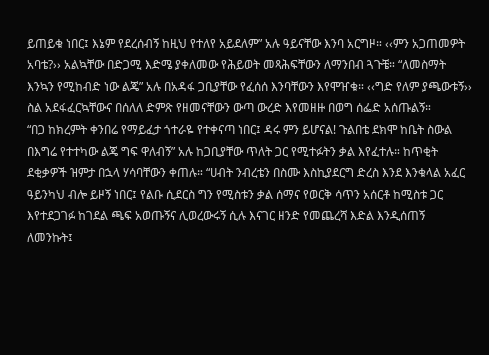ይጠይቁ ነበር፤ እኔም የደረሰብኝ ከዚህ የተለየ አይደለም” አሉ ዓይናቸው እንባ አርግዞ። ‹‹ምን አጋጠመዎት አባቴ?›› አልኳቸው በድጋሚ እድሜ ያቀለመው የሕይወት መጻሕፍቸውን ለማንበብ ጓጉቼ። “ለመስማት እንኳን የሚከብድ ነው ልጄ” አሉ በአዳፋ ጋቢያቸው የፈሰሰ እንባቸውን እየሞዠቁ። ‹‹ግድ የለም ያጫውቱኝ›› ስል አደፋፈርኳቸውና በሰለለ ድምጽ የዘመናቸውን ውጣ ውረድ እየመዘዙ በወግ ሰፌድ አሰጡልኝ።
“በጋ ከክረምት ቀንበሬ የማይፈታ ጎተራዬ የተቀናጣ ነበር፤ ዳሩ ምን ይሆናል! ጉልበቴ ደክሞ ከቤት ስውል በእግሬ የተተካው ልጄ ግፍ ዋለብኝ” አሉ ከጋቢያቸው ጥለት ጋር የሚተፉትን ቃል እየፈተሉ። ከጥቂት ደቂቃዎች ዝምታ በኋላ ሃሳባቸውን ቀጠሉ። “ሀብት ንብረቴን በስሙ እስኪያደርግ ድረስ እንደ እንቁላል አፈር ዓይንካህ ብሎ ይዞኝ ነበር፤ የልቡ ሲደርስ ግን የሚስቱን ቃል ሰማና የወርቅ ሳጥን አሰርቶ ከሚስቱ ጋር እየተደጋገፉ ከገደል ጫፍ አወጡኝና ሊወረውሩኝ ሲሉ እናገር ዘንድ የመጨረሻ እድል እንዲሰጠኝ ለመንኩት፤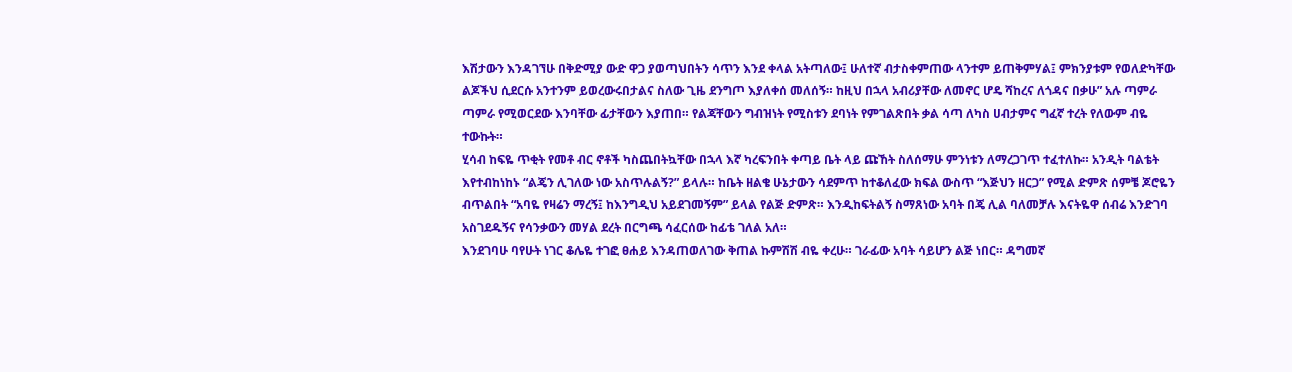እሽታውን እንዳገኘሁ በቅድሚያ ውድ ዋጋ ያወጣህበትን ሳጥን እንደ ቀላል አትጣለው፤ ሁለተኛ ብታስቀምጠው ላንተም ይጠቅምሃል፤ ምክንያቱም የወለድካቸው ልጆችህ ሲደርሱ አንተንም ይወረውሩበታልና ስለው ጊዜ ደንግጦ እያለቀሰ መለሰኝ። ከዚህ በኋላ አብሪያቸው ለመኖር ሆዴ ሻከረና ለጎዳና በቃሁ” አሉ ጣምራ ጣምራ የሚወርደው እንባቸው ፊታቸውን እያጠበ። የልጃቸውን ግብዝነት የሚስቱን ደባነት የምገልጽበት ቃል ሳጣ ለካስ ሀብታምና ግፈኛ ተረት የለውም ብዬ ተውኩት።
ሂሳብ ከፍዬ ጥቂት የመቶ ብር ኖቶች ካስጨበትኳቸው በኋላ እኛ ካረፍንበት ቀጣይ ቤት ላይ ጩኸት ስለሰማሁ ምንነቱን ለማረጋገጥ ተፈተለኩ። አንዲት ባልቴት እየተብከነከኑ “ልጄን ሊገለው ነው አስጥሉልኝ?” ይላሉ። ከቤት ዘልቄ ሁኔታውን ሳደምጥ ከተቆለፈው ክፍል ውስጥ “እጅህን ዘርጋ” የሚል ድምጽ ሰምቼ ጆሮዬን ብጥልበት “አባዬ የዛሬን ማረኝ፤ ከእንግዲህ አይደገመኝም” ይላል የልጅ ድምጽ። እንዲከፍትልኝ ስማጸነው አባት በጄ ሊል ባለመቻሉ እናትዬዋ ሰብሬ እንድገባ አስገደዱኝና የሳንቃውን መሃል ደረት በርግጫ ሳፈርሰው ከፊቴ ገለል አለ።
እንደገባሁ ባየሁት ነገር ቆሌዬ ተገፎ ፀሐይ እንዳጠወለገው ቅጠል ኩምሽሽ ብዬ ቀረሁ። ገራፊው አባት ሳይሆን ልጅ ነበር። ዳግመኛ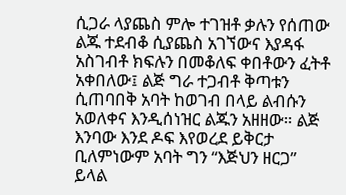ሲጋራ ላያጨስ ምሎ ተገዝቶ ቃሉን የሰጠው ልጁ ተደብቆ ሲያጨስ አገኘውና እያዳፋ አስገብቶ ክፍሉን በመቆለፍ ቀበቶውን ፈትቶ አቀበለው፤ ልጅ ግራ ተጋብቶ ቅጣቱን ሲጠባበቅ አባት ከወገብ በላይ ልብሱን አወለቀና እንዲሰነዝር ልጁን አዘዘው። ልጅ እንባው እንደ ዶፍ እየወረደ ይቅርታ ቢለምነውም አባት ግን “እጅህን ዘርጋ” ይላል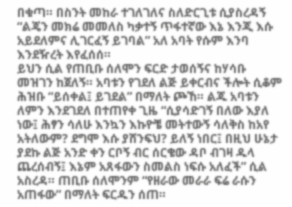በቁጣ። በስንት መከራ ተገለገለና ስለድርጊቱ ሲያስረዳኝ “ልጄን መክሬ መመለስ ካቃተኝ ጥፋተኛው እኔ እንጂ እሱ አይደለምና ሊገርፈኝ ይገባል” አለ አባት የሱም እንባ እንደዥረት እየፈሰሰ።
ይህን ሲል የጠቢቡ ሰለሞን ፍርድ ታወሰኝና ከሃሳቡ መዝገን ከጀለኝ። አባቱን የገደለ ልጅ ይቀርብና ችሎት ሲቆም ሕዝቡ “ይሰቀል፤ ይገደል” በማለት ጮኸ። ልጁ አባቱን ለምን እንደገደለ በተጠየቀ ጊዜ “ሲያሳድገኝ በለው እያለ ነው፤ ሕፃን ሳለሁ እንኳን እኩዮቼ መትተውኝ ሳለቅስ ከአየ አትለውም? ደግሞ እሱ ያሸንፍህ? ይለኝ ነበር፤ በዚህ ሁኔታ ያደኩ ልጅ አንድ ቀን ርቦኝ ብር ሰርቄው ዳቦ ብገዛ ዱላ ጨረሰብኝ፤ እኔም አጸፋውን ስመልስ ነፍሱ አለፈች” ሲል አስረዳ። ጠቢቡ ሰለሞንም “የዘራው መራራ ፍሬ ራሱን አጠፋው” በማለት ፍርዱን ሰጠ።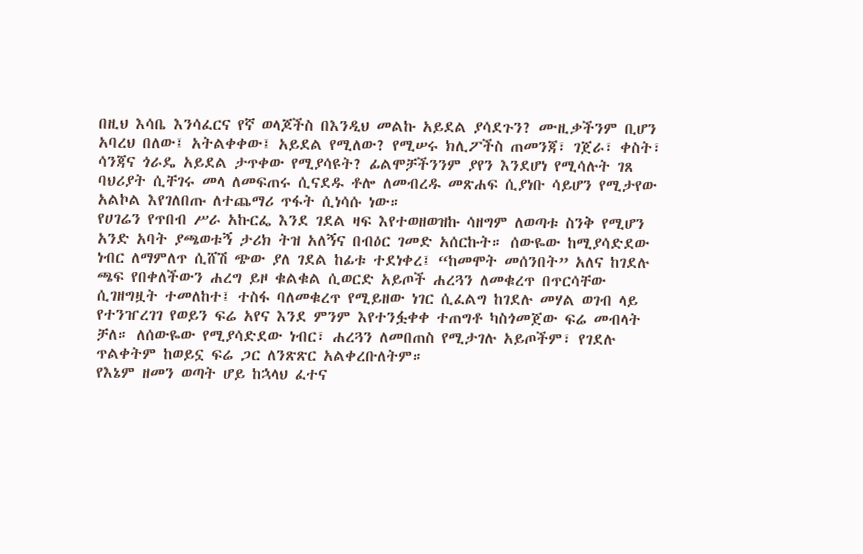በዚህ እሳቤ እንሳፈርና የኛ ወላጆችስ በእንዲህ መልኩ አይደል ያሳደጉን? ሙዚቃችንም ቢሆን አባረህ በለው፤ አትልቀቀው፤ አይደል የሚለው? የሚሠሩ ክሊፖችስ ጠመንጃ፣ ገጀራ፣ ቀስት፣ ሳንጃና ጎራዴ አይደል ታጥቀው የሚያሳዩት? ፊልሞቻችንንም ያየን እንደሆነ የሚሳሉት ገጸ ባህሪያት ሲቸገሩ መላ ለመፍጠሩ ሲናደዱ ቶሎ ለመብረዱ መጽሐፍ ሲያነቡ ሳይሆን የሚታየው አልኮል እየገለበጡ ለተጨማሪ ጥፋት ሲነሳሱ ነው።
የሀገሬን የጥበብ ሥራ አኩርፌ እንደ ገደል ዛፍ እየተወዘወዝኩ ሳዘግም ለወጣቱ ስንቅ የሚሆን አንድ አባት ያጫወቱኝ ታሪክ ትዝ አለኝና በብዕር ገመድ አሰርኩት። ሰውዬው ከሚያሳድደው ነብር ለማምለጥ ሲሸሽ ጭው ያለ ገደል ከፊቱ ተደነቀረ፤ “ከመሞት መሰንበት” አለና ከገደሉ ጫፍ የበቀለችውን ሐረግ ይዞ ቁልቁል ሲወርድ አይጦች ሐረጓን ለመቁረጥ በጥርሳቸው ሲገዘግዟት ተመለከተ፤ ተስፋ ባለመቁረጥ የሚይዘው ነገር ሲፈልግ ከገደሉ መሃል ወገብ ላይ የተንዠረገገ የወይን ፍሬ አየና እንደ ምንም እየተንፏቀቀ ተጠግቶ ካስጎመጀው ፍሬ መብላት ቻለ። ለሰውዬው የሚያሳድደው ነብር፣ ሐረጓን ለመበጠስ የሚታገሉ አይጦችም፣ የገደሉ ጥልቀትም ከወይኗ ፍሬ ጋር ለንጽጽር አልቀረቡለትም።
የእኔም ዘመን ወጣት ሆይ ከኋላህ ፈተና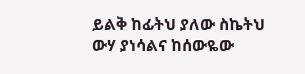ይልቅ ከፊትህ ያለው ስኬትህ ውሃ ያነሳልና ከሰውዬው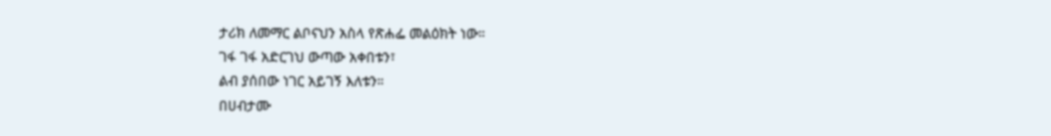ታሪክ ለመማር ልቦናህን አስላ የጽሐፌ መልዕክት ነው።
ገፋ ገፋ አድርገህ ውጣው አቀበቱን፣
ልብ ያሰበው ነገር አይገኝ እለቱን።
በሀብታሙ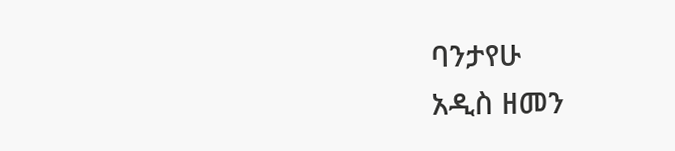ባንታየሁ
አዲስ ዘመን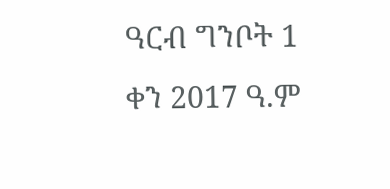ዓርብ ግንቦት 1 ቀን 2017 ዓ.ም